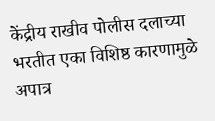केंद्रीय राखीव पोलीस दलाच्या भरतीत एका विशिष्ठ कारणामुळे अपात्र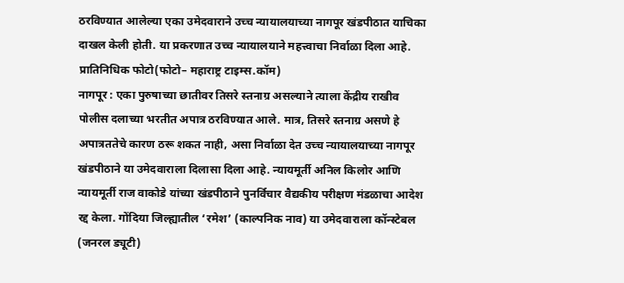ठरविण्यात आलेल्या एका उमेदवाराने उच्च न्यायालयाच्या नागपूर खंडपीठात याचिका दाखल केली होती. या प्रकरणात उच्च न्यायालयाने महत्त्वाचा निर्वाळा दिला आहे.
प्रातिनिधिक फोटो(फोटो– महाराष्ट्र टाइम्स.कॉम)
नागपूर : एका पुरुषाच्या छातीवर तिसरे स्तनाग्र असल्याने त्याला केंद्रीय राखीव पोलीस दलाच्या भरतीत अपात्र ठरविण्यात आले. मात्र, तिसरे स्तनाग्र असणे हे अपात्रततेचे कारण ठरू शकत नाही, असा निर्वाळा देत उच्च न्यायालयाच्या नागपूर खंडपीठाने या उमेदवाराला दिलासा दिला आहे. न्यायमूर्ती अनिल किलोर आणि न्यायमूर्ती राज वाकोडे यांच्या खंडपीठाने पुनर्विचार वैद्यकीय परीक्षण मंडळाचा आदेश रद्द केला. गोंदिया जिल्ह्यातील ‘रमेश’ (काल्पनिक नाव) या उमेदवाराला कॉन्स्टेबल (जनरल ड्यूटी)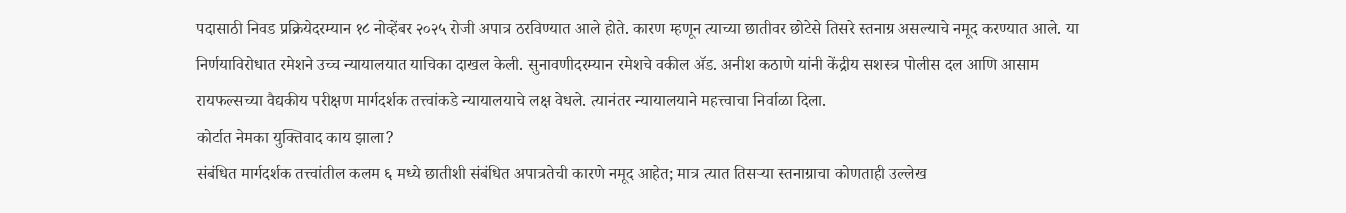पदासाठी निवड प्रक्रियेदरम्यान १८ नोव्हेंबर २०२५ रोजी अपात्र ठरविण्यात आले होते. कारण म्हणून त्याच्या छातीवर छोटेसे तिसरे स्तनाग्र असल्याचे नमूद करण्यात आले. या निर्णयाविरोधात रमेशने उच्च न्यायालयात याचिका दाखल केली. सुनावणीदरम्यान रमेशचे वकील ॲड. अनीश कठाणे यांनी केंद्रीय सशस्त्र पोलीस दल आणि आसाम रायफल्सच्या वैद्यकीय परीक्षण मार्गदर्शक तत्त्वांकडे न्यायालयाचे लक्ष वेधले. त्यानंतर न्यायालयाने महत्त्वाचा निर्वाळा दिला.
कोर्टात नेमका युक्तिवाद काय झाला?
संबंधित मार्गदर्शक तत्त्वांतील कलम ६ मध्ये छातीशी संबंधित अपात्रतेची कारणे नमूद आहेत; मात्र त्यात तिसऱ्या स्तनाग्राचा कोणताही उल्लेख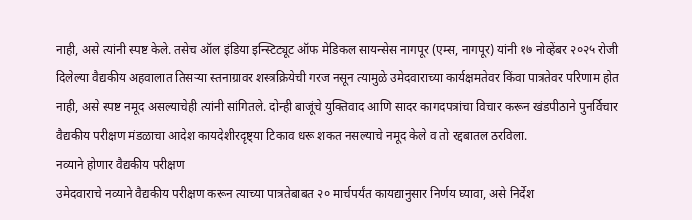नाही, असे त्यांनी स्पष्ट केले. तसेच ऑल इंडिया इन्स्टिट्यूट ऑफ मेडिकल सायन्सेस नागपूर (एम्स, नागपूर) यांनी १७ नोव्हेंबर २०२५ रोजी दिलेल्या वैद्यकीय अहवालात तिसऱ्या स्तनाग्रावर शस्त्रक्रियेची गरज नसून त्यामुळे उमेदवाराच्या कार्यक्षमतेवर किंवा पात्रतेवर परिणाम होत नाही, असे स्पष्ट नमूद असल्याचेही त्यांनी सांगितले. दोन्ही बाजूंचे युक्तिवाद आणि सादर कागदपत्रांचा विचार करून खंडपीठाने पुनर्विचार वैद्यकीय परीक्षण मंडळाचा आदेश कायदेशीरदृष्ट्या टिकाव धरू शकत नसल्याचे नमूद केले व तो रद्दबातल ठरविला.
नव्याने होणार वैद्यकीय परीक्षण
उमेदवाराचे नव्याने वैद्यकीय परीक्षण करून त्याच्या पात्रतेबाबत २० मार्चपर्यंत कायद्यानुसार निर्णय घ्यावा, असे निर्देश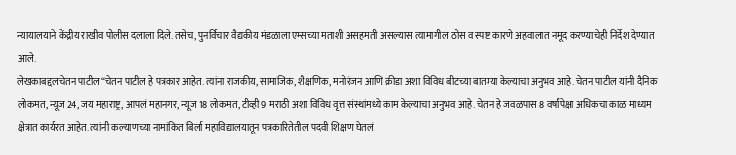न्यायालयाने केंद्रीय राखीव पोलीस दलाला दिले. तसेच, पुनर्विचार वैद्यकीय मंडळाला एम्सच्या मताशी असहमती असल्यास त्यामागील ठोस व स्पष्ट कारणे अहवालात नमूद करण्याचेही निर्देश देण्यात आले.
लेखकाबद्दलचेतन पाटील“चेतन पाटील हे पत्रकार आहेत. त्यांना राजकीय, सामाजिक, शैक्षणिक, मनोरंजन आणि क्रीडा अशा विविध बीटच्या बातम्या केल्याचा अनुभव आहे. चेतन पाटील यांनी दैनिक लोकमत, न्यूज 24, जय महाराष्ट्र, आपलं महानगर, न्यूज 18 लोकमत, टीव्ही 9 मराठी अशा विविध वृत्त संस्थांमध्ये काम केल्याचा अनुभव आहे. चेतन हे जवळपास 8 वर्षांपेक्षा अधिकचा काळ माध्यम क्षेत्रात कार्यरत आहेत. त्यांनी कल्याणच्या नामांकित बिर्ला महाविद्यालयातून पत्रकारितेतील पदवी शिक्षण घेतलं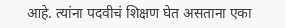आहे. त्यांना पदवीचं शिक्षण घेत असताना एका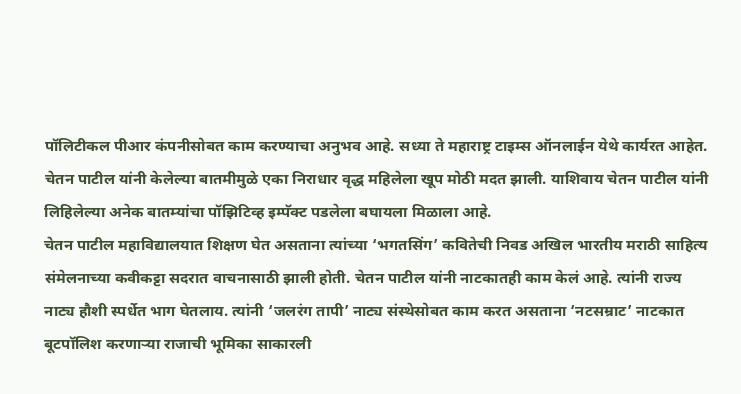पॉलिटीकल पीआर कंपनीसोबत काम करण्याचा अनुभव आहे. सध्या ते महाराष्ट्र टाइम्स ऑनलाईन येथे कार्यरत आहेत.
चेतन पाटील यांनी केलेल्या बातमीमुळे एका निराधार वृद्ध महिलेला खूप मोठी मदत झाली. याशिवाय चेतन पाटील यांनी लिहिलेल्या अनेक बातम्यांचा पॉझिटिव्ह इम्पॅक्ट पडलेला बघायला मिळाला आहे.
चेतन पाटील महाविद्यालयात शिक्षण घेत असताना त्यांच्या ‘भगतसिंग’ कवितेची निवड अखिल भारतीय मराठी साहित्य संमेलनाच्या कवीकट्टा सदरात वाचनासाठी झाली होती. चेतन पाटील यांनी नाटकातही काम केलं आहे. त्यांनी राज्य नाट्य हौशी स्पर्धेत भाग घेतलाय. त्यांनी ‘जलरंग तापी’ नाट्य संस्थेसोबत काम करत असताना ‘नटसम्राट’ नाटकात बूटपॉलिश करणाऱ्या राजाची भूमिका साकारली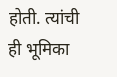होती. त्यांची ही भूमिका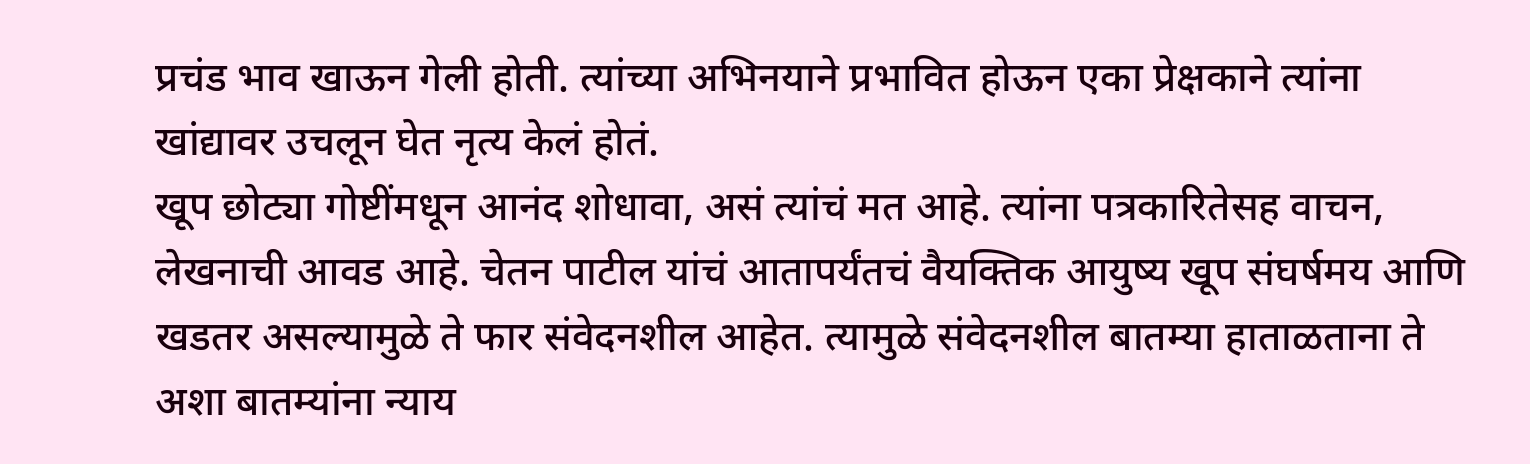प्रचंड भाव खाऊन गेली होती. त्यांच्या अभिनयाने प्रभावित होऊन एका प्रेक्षकाने त्यांना खांद्यावर उचलून घेत नृत्य केलं होतं.
खूप छोट्या गोष्टींमधून आनंद शोधावा, असं त्यांचं मत आहे. त्यांना पत्रकारितेसह वाचन, लेखनाची आवड आहे. चेतन पाटील यांचं आतापर्यंतचं वैयक्तिक आयुष्य खूप संघर्षमय आणि खडतर असल्यामुळे ते फार संवेदनशील आहेत. त्यामुळे संवेदनशील बातम्या हाताळताना ते अशा बातम्यांना न्याय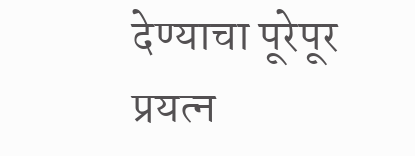देण्याचा पूरेपूर प्रयत्न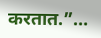करतात.”…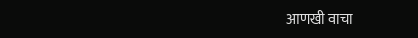आणखी वाचा